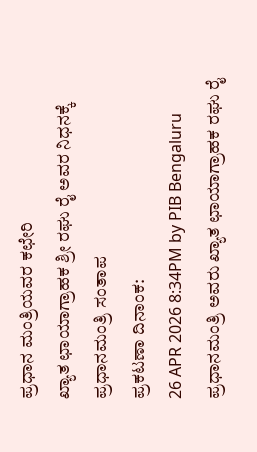ಪ್ರಧಾನ ಮಂತ್ರಿಯವರ ಕಛೇರಿ
ಖ್ಯಾತ ಛಾಯಾಗ್ರಾಹಕ ಶ್ರೀ ರಘು ರೈ ಅವರ ನಿಧನಕ್ಕೆ ಪ್ರಧಾನಮಂತ್ರಿ ಸಂತಾಪ
ಪ್ರಕಟಣಾ ದಿನಾಂಕ:
26 APR 2026 8:34PM by PIB Bengaluru
ಪ್ರಧಾನಮಂತ್ರಿ ಅವರು ಖ್ಯಾತ ಛಾಯಾಗ್ರಾಹಕ ರಘು ರೈ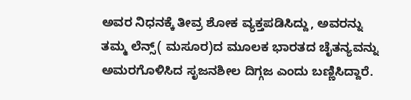ಅವರ ನಿಧನಕ್ಕೆ ತೀವ್ರ ಶೋಕ ವ್ಯಕ್ತಪಡಿಸಿದ್ದು, ಅವರನ್ನು ತಮ್ಮ ಲೆನ್ಸ್( ಮಸೂರ)ದ ಮೂಲಕ ಭಾರತದ ಚೈತನ್ಯವನ್ನು ಅಮರಗೊಳಿಸಿದ ಸೃಜನಶೀಲ ದಿಗ್ಗಜ ಎಂದು ಬಣ್ಣಿಸಿದ್ದಾರೆ.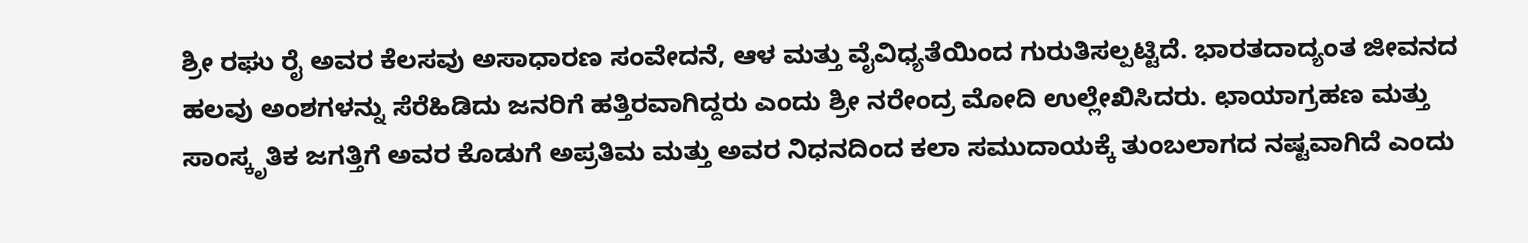ಶ್ರೀ ರಘು ರೈ ಅವರ ಕೆಲಸವು ಅಸಾಧಾರಣ ಸಂವೇದನೆ, ಆಳ ಮತ್ತು ವೈವಿಧ್ಯತೆಯಿಂದ ಗುರುತಿಸಲ್ಪಟ್ಟಿದೆ. ಭಾರತದಾದ್ಯಂತ ಜೀವನದ ಹಲವು ಅಂಶಗಳನ್ನು ಸೆರೆಹಿಡಿದು ಜನರಿಗೆ ಹತ್ತಿರವಾಗಿದ್ದರು ಎಂದು ಶ್ರೀ ನರೇಂದ್ರ ಮೋದಿ ಉಲ್ಲೇಖಿಸಿದರು. ಛಾಯಾಗ್ರಹಣ ಮತ್ತು ಸಾಂಸ್ಕೃತಿಕ ಜಗತ್ತಿಗೆ ಅವರ ಕೊಡುಗೆ ಅಪ್ರತಿಮ ಮತ್ತು ಅವರ ನಿಧನದಿಂದ ಕಲಾ ಸಮುದಾಯಕ್ಕೆ ತುಂಬಲಾಗದ ನಷ್ಟವಾಗಿದೆ ಎಂದು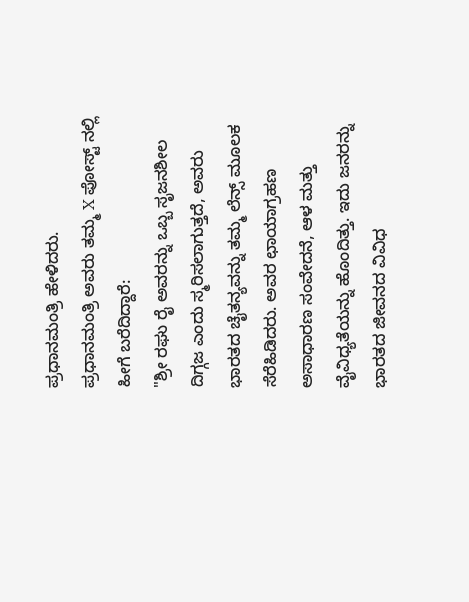ಪ್ರಧಾನಮಂತ್ರಿ ಹೇಳಿದರು.
ಪ್ರಧಾನಮಂತ್ರಿ ಅವರು ತಮ್ಮ X ಪೋಸ್ಟ್ ನಲ್ಲಿ ಹೀಗೆ ಬರೆದಿದ್ದಾರೆ:
"ಶ್ರೀ ರಘು ರೈ ಅವರನ್ನು ಒಬ್ಬ ಸೃಜನಶೀಲ ದಿಗ್ಗಜ ಎಂದು ಸ್ಮರಿಸಲಾಗುತ್ತದೆ, ಅವರು ಭಾರತದ ಚೈತನ್ಯವನ್ನು ತಮ್ಮ ಲೆನ್ಸ್ ಮೂಲಕ ಸೆರೆಹಿಡಿದರು. ಅವರ ಛಾಯಾಗ್ರಹಣ ಅಸಾಧಾರಣ ಸಂವೇದನೆ, ಆಳ ಮತ್ತು ವೈವಿಧ್ಯತೆಯನ್ನು ಹೊಂದಿತ್ತು. ಇದು ಜನರನ್ನು ಭಾರತದ ಜೀವನದ ವಿವಿಧ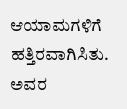ಆಯಾಮಗಳಿಗೆ ಹತ್ತಿರವಾಗಿಸಿತು. ಅವರ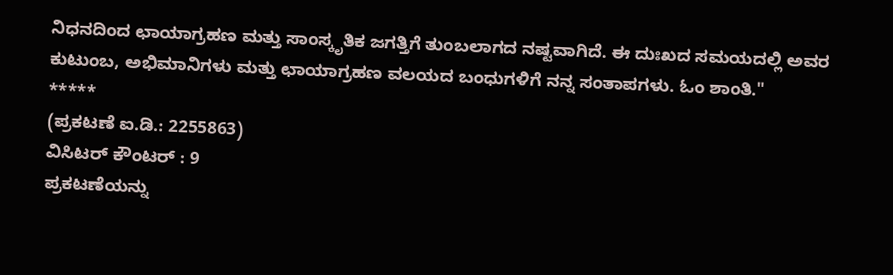ನಿಧನದಿಂದ ಛಾಯಾಗ್ರಹಣ ಮತ್ತು ಸಾಂಸ್ಕೃತಿಕ ಜಗತ್ತಿಗೆ ತುಂಬಲಾಗದ ನಷ್ಟವಾಗಿದೆ. ಈ ದುಃಖದ ಸಮಯದಲ್ಲಿ ಅವರ ಕುಟುಂಬ, ಅಭಿಮಾನಿಗಳು ಮತ್ತು ಛಾಯಾಗ್ರಹಣ ವಲಯದ ಬಂಧುಗಳಿಗೆ ನನ್ನ ಸಂತಾಪಗಳು. ಓಂ ಶಾಂತಿ."
*****
(ಪ್ರಕಟಣೆ ಐ.ಡಿ.: 2255863)
ವಿಸಿಟರ್ ಕೌಂಟರ್ : 9
ಪ್ರಕಟಣೆಯನ್ನು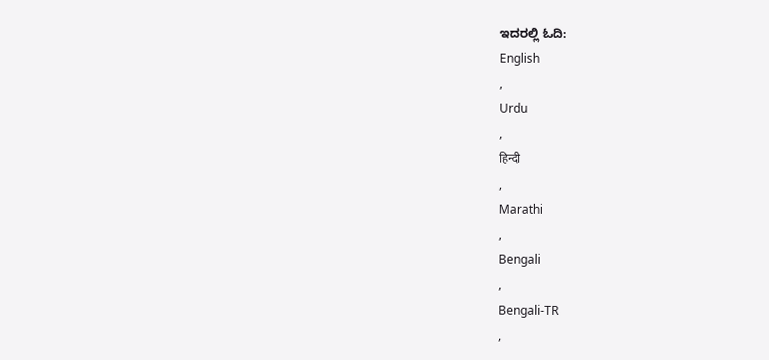ಇದರಲ್ಲಿ ಓದಿ:
English
,
Urdu
,
हिन्दी
,
Marathi
,
Bengali
,
Bengali-TR
,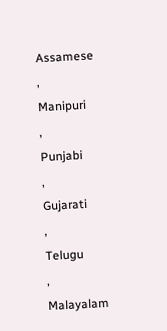Assamese
,
Manipuri
,
Punjabi
,
Gujarati
,
Telugu
,
Malayalam